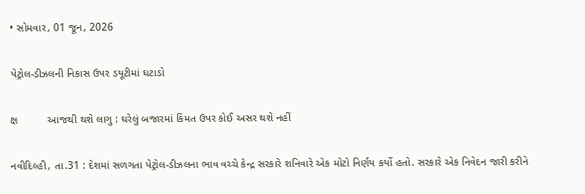• સોમવાર, 01 જૂન, 2026

પેટ્રોલ-ડીઝલની નિકાસ ઉપર ડયૂટીમાં ઘટાડો

ક્ષ          આજથી થશે લાગુ : ઘરેલું બજારમાં કિંમત ઉપર કોઈ અસર થશે નહીં

નવીદિલ્હી, તા.31 : દેશમાં સળગતા પેટ્રોલ-ડીઝલના ભાવ વચ્ચે કેન્દ્ર સરકારે શનિવારે એક મોટો નિર્ણય કર્યો હતો. સરકારે એક નિવેદન જારી કરીને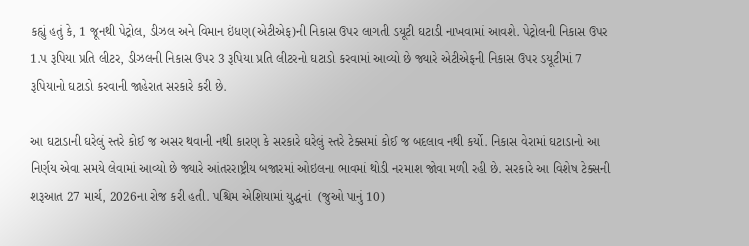કહ્યું હતું કે, 1 જૂનથી પેટ્રોલ, ડીઝલ અને વિમાન ઇંધણ(એટીએફ)ની નિકાસ ઉપર લાગતી ડયૂટી ઘટાડી નાખવામાં આવશે. પેટ્રોલની નિકાસ ઉપર 1.પ રૂપિયા પ્રતિ લીટર, ડીઝલની નિકાસ ઉપર 3 રૂપિયા પ્રતિ લીટરનો ઘટાડો કરવામાં આવ્યો છે જ્યારે એટીએફની નિકાસ ઉપર ડયૂટીમાં 7 રૂપિયાનો ઘટાડો કરવાની જાહેરાત સરકારે કરી છે.

આ ઘટાડાની ઘરેલું સ્તરે કોઈ જ અસર થવાની નથી કારણ કે સરકારે ઘરેલું સ્તરે ટેક્સમાં કોઈ જ બદલાવ નથી કર્યો. નિકાસ વેરામાં ઘટાડાનો આ નિર્ણય એવા સમયે લેવામાં આવ્યો છે જ્યારે આંતરરાષ્ટ્રીય બજારમાં ઓઇલના ભાવમાં થોડી નરમાશ જોવા મળી રહી છે. સરકારે આ વિશેષ ટેક્સની શરૂઆત 27 માર્ચ, 2026ના રોજ કરી હતી. પશ્ચિમ એશિયામાં યુદ્ધનાં  (જુઓ પાનું 10)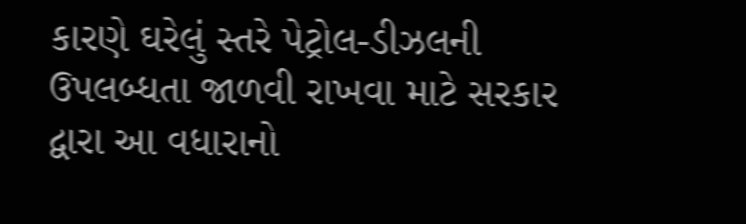કારણે ઘરેલું સ્તરે પેટ્રોલ-ડીઝલની ઉપલબ્ધતા જાળવી રાખવા માટે સરકાર દ્વારા આ વધારાનો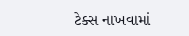ટેક્સ નાખવામાં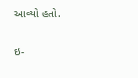આવ્યો હતો.

ઇ-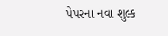પેપરના નવા શુલ્ક